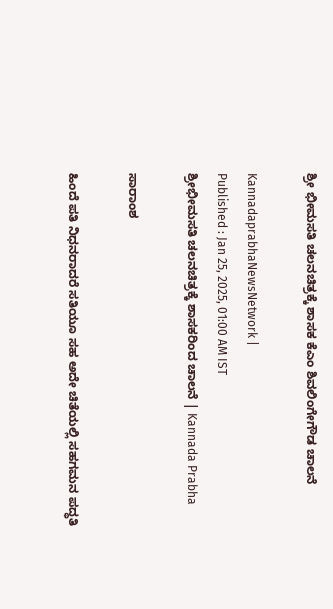ಶ್ರೀ ಭೀಮಸತಿ ಚಲನಚಿತ್ರಕ್ಕೆ ಶಾಸಕ ಕೆಎಂ ಶಿವಲಿಂಗೇಗೌಡ ಚಾಲನೆ

KannadaprabhaNewsNetwork |
Published : Jan 25, 2025, 01:00 AM IST
ಶ್ರೀಭೀಮಸತಿ ಚಲನಚಿತ್ರಕ್ಕೆ ಶಾಸಕರಿಂದ ಚಾಲನೆ | Kannada Prabha

ಸಾರಾಂಶ

ಹಿಂದೆ ಪತಿ ನಿಧನರಾದರೆ ಸತಿಯೂ ಸಹ ಅದೇ ಚಿತೆಯಲ್ಲಿ ಸಹಗಮನ ಪದ್ಧತಿ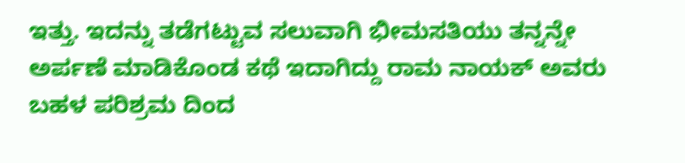ಇತ್ತು. ಇದನ್ನು ತಡೆಗಟ್ಟುವ ಸಲುವಾಗಿ ಭೀಮಸತಿಯು ತನ್ನನ್ನೇ ಅರ್ಪಣೆ ಮಾಡಿಕೊಂಡ ಕಥೆ ಇದಾಗಿದ್ದು ರಾಮ ನಾಯಕ್ ಅವರು ಬಹಳ ಪರಿಶ್ರಮ ದಿಂದ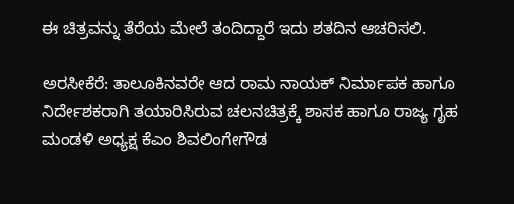ಈ ಚಿತ್ರವನ್ನು ತೆರೆಯ ಮೇಲೆ ತಂದಿದ್ದಾರೆ ಇದು ಶತದಿನ ಆಚರಿಸಲಿ.

ಅರಸೀಕೆರೆ: ತಾಲೂಕಿನವರೇ ಆದ ರಾಮ ನಾಯಕ್ ನಿರ್ಮಾಪಕ ಹಾಗೂ ನಿರ್ದೇಶಕರಾಗಿ ತಯಾರಿಸಿರುವ ಚಲನಚಿತ್ರಕ್ಕೆ ಶಾಸಕ ಹಾಗೂ ರಾಜ್ಯ ಗೃಹ ಮಂಡಳಿ ಅಧ್ಯಕ್ಷ ಕೆಎಂ ಶಿವಲಿಂಗೇಗೌಡ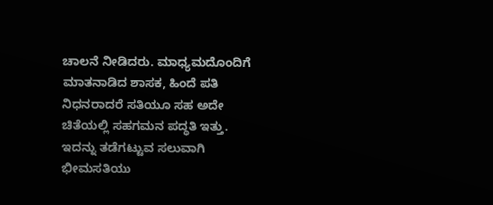ಚಾಲನೆ ನೀಡಿದರು. ಮಾಧ್ಯಮದೊಂದಿಗೆ ಮಾತನಾಡಿದ ಶಾಸಕ, ಹಿಂದೆ ಪತಿ ನಿಧನರಾದರೆ ಸತಿಯೂ ಸಹ ಅದೇ ಚಿತೆಯಲ್ಲಿ ಸಹಗಮನ ಪದ್ಧತಿ ಇತ್ತು. ಇದನ್ನು ತಡೆಗಟ್ಟುವ ಸಲುವಾಗಿ ಭೀಮಸತಿಯು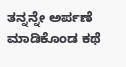ತನ್ನನ್ನೇ ಅರ್ಪಣೆ ಮಾಡಿಕೊಂಡ ಕಥೆ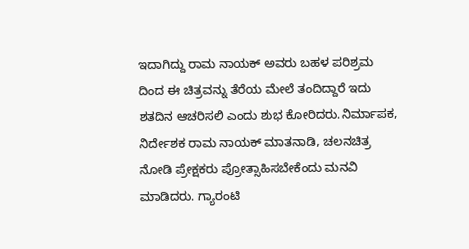ಇದಾಗಿದ್ದು ರಾಮ ನಾಯಕ್ ಅವರು ಬಹಳ ಪರಿಶ್ರಮ ದಿಂದ ಈ ಚಿತ್ರವನ್ನು ತೆರೆಯ ಮೇಲೆ ತಂದಿದ್ದಾರೆ ಇದು ಶತದಿನ ಆಚರಿಸಲಿ ಎಂದು ಶುಭ ಕೋರಿದರು.ನಿರ್ಮಾಪಕ, ನಿರ್ದೇಶಕ ರಾಮ ನಾಯಕ್ ಮಾತನಾಡಿ, ಚಲನಚಿತ್ರ ನೋಡಿ ಪ್ರೇಕ್ಷಕರು ಪ್ರೋತ್ಸಾಹಿಸಬೇಕೆಂದು ಮನವಿ ಮಾಡಿದರು. ಗ್ಯಾರಂಟಿ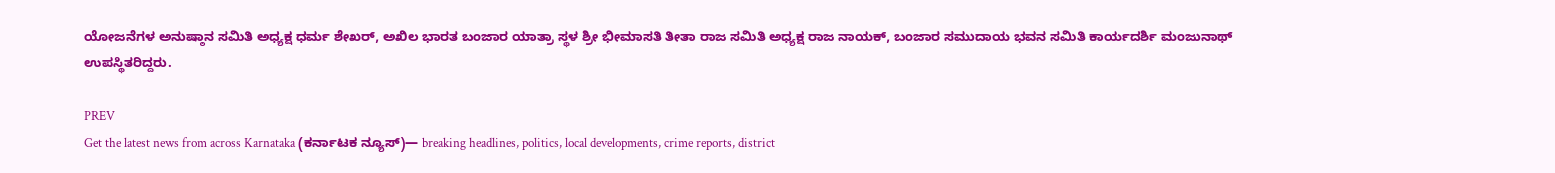ಯೋಜನೆಗಳ ಅನುಷ್ಠಾನ ಸಮಿತಿ ಅಧ್ಯಕ್ಷ ಧರ್ಮ ಶೇಖರ್, ಅಖಿಲ ಭಾರತ ಬಂಜಾರ ಯಾತ್ರಾ ಸ್ಥಳ ಶ್ರೀ ಭೀಮಾಸತಿ ತೀತಾ ರಾಜ ಸಮಿತಿ ಅಧ್ಯಕ್ಷ ರಾಜ ನಾಯಕ್, ಬಂಜಾರ ಸಮುದಾಯ ಭವನ ಸಮಿತಿ ಕಾರ್ಯದರ್ಶಿ ಮಂಜುನಾಥ್ ಉಪಸ್ಥಿತರಿದ್ದರು.

PREV
Get the latest news from across Karnataka (ಕರ್ನಾಟಕ ನ್ಯೂಸ್)— breaking headlines, politics, local developments, crime reports, district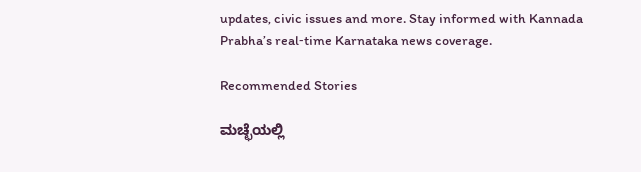updates, civic issues and more. Stay informed with Kannada Prabha’s real‑time Karnataka news coverage.

Recommended Stories

ಮಚ್ಛೆಯಲ್ಲಿ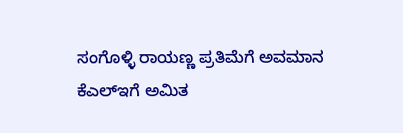ಸಂಗೊಳ್ಳಿ ರಾಯಣ್ಣ ಪ್ರತಿಮೆಗೆ ಅವಮಾನ
ಕೆಎಲ್‌ಇಗೆ ಅಮಿತ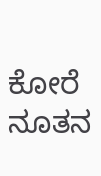ಕೋರೆ ನೂತನ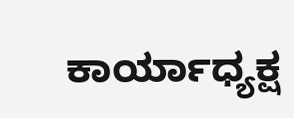ಕಾರ್ಯಾಧ್ಯಕ್ಷ